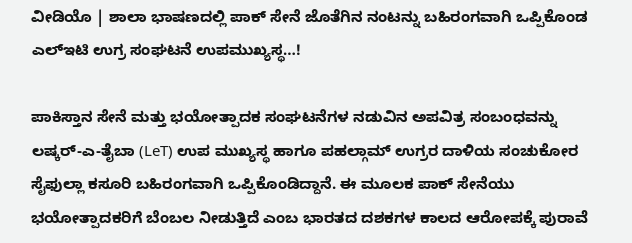ವೀಡಿಯೊ | ಶಾಲಾ ಭಾಷಣದಲ್ಲಿ ಪಾಕ್‌ ಸೇನೆ ಜೊತೆಗಿನ ನಂಟನ್ನು ಬಹಿರಂಗವಾಗಿ ಒಪ್ಪಿಕೊಂಡ ಎಲ್‌ಇಟಿ ಉಗ್ರ ಸಂಘಟನೆ ಉಪಮುಖ್ಯಸ್ಥ…!

ಪಾಕಿಸ್ತಾನ ಸೇನೆ ಮತ್ತು ಭಯೋತ್ಪಾದಕ ಸಂಘಟನೆಗಳ ನಡುವಿನ ಅಪವಿತ್ರ ಸಂಬಂಧವನ್ನು ಲಷ್ಕರ್-ಎ-ತೈಬಾ (LeT) ಉಪ ಮುಖ್ಯಸ್ಥ ಹಾಗೂ ಪಹಲ್ಗಾಮ್ ಉಗ್ರರ ದಾಳಿಯ ಸಂಚುಕೋರ ಸೈಫುಲ್ಲಾ ಕಸೂರಿ ಬಹಿರಂಗವಾಗಿ ಒಪ್ಪಿಕೊಂಡಿದ್ದಾನೆ. ಈ ಮೂಲಕ ಪಾಕ್ ಸೇನೆಯು ಭಯೋತ್ಪಾದಕರಿಗೆ ಬೆಂಬಲ ನೀಡುತ್ತಿದೆ ಎಂಬ ಭಾರತದ ದಶಕಗಳ ಕಾಲದ ಆರೋಪಕ್ಕೆ ಪುರಾವೆ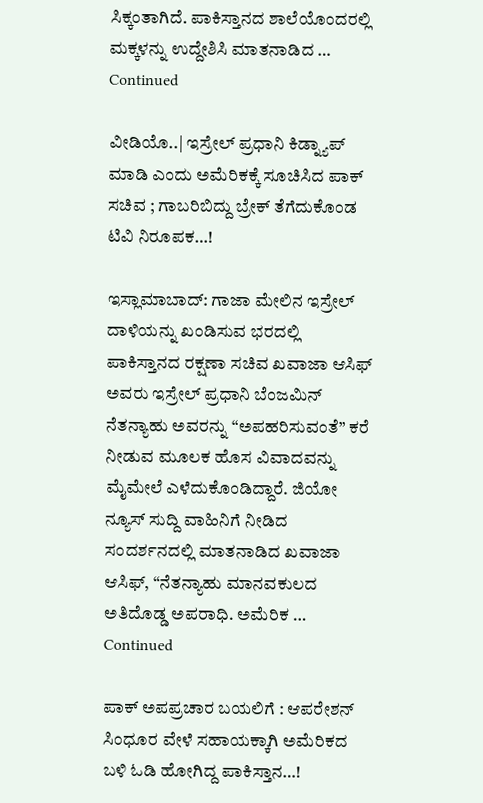ಸಿಕ್ಕಂತಾಗಿದೆ. ಪಾಕಿಸ್ತಾನದ ಶಾಲೆಯೊಂದರಲ್ಲಿ ಮಕ್ಕಳನ್ನು ಉದ್ದೇಶಿಸಿ ಮಾತನಾಡಿದ … Continued

ವೀಡಿಯೊ..| ಇಸ್ರೇಲ್ ಪ್ರಧಾನಿ ಕಿಡ್ನ್ಯಾಪ್ ಮಾಡಿ ಎಂದು ಅಮೆರಿಕಕ್ಕೆ ಸೂಚಿಸಿದ ಪಾಕ್ ಸಚಿವ ; ಗಾಬರಿಬಿದ್ದು ಬ್ರೇಕ್‌ ತೆಗೆದುಕೊಂಡ ಟಿವಿ ನಿರೂಪಕ…!

ಇಸ್ಲಾಮಾಬಾದ್: ಗಾಜಾ ಮೇಲಿನ ಇಸ್ರೇಲ್ ದಾಳಿಯನ್ನು ಖಂಡಿಸುವ ಭರದಲ್ಲಿ ಪಾಕಿಸ್ತಾನದ ರಕ್ಷಣಾ ಸಚಿವ ಖವಾಜಾ ಆಸಿಫ್ ಅವರು ಇಸ್ರೇಲ್ ಪ್ರಧಾನಿ ಬೆಂಜಮಿನ್ ನೆತನ್ಯಾಹು ಅವರನ್ನು “ಅಪಹರಿಸುವಂತೆ” ಕರೆ ನೀಡುವ ಮೂಲಕ ಹೊಸ ವಿವಾದವನ್ನು ಮೈಮೇಲೆ ಎಳೆದುಕೊಂಡಿದ್ದಾರೆ. ಜಿಯೋ ನ್ಯೂಸ್ ಸುದ್ದಿ ವಾಹಿನಿಗೆ ನೀಡಿದ ಸಂದರ್ಶನದಲ್ಲಿ ಮಾತನಾಡಿದ ಖವಾಜಾ ಆಸಿಫ್, “ನೆತನ್ಯಾಹು ಮಾನವಕುಲದ ಅತಿದೊಡ್ಡ ಅಪರಾಧಿ. ಅಮೆರಿಕ … Continued

ಪಾಕ್ ಅಪಪ್ರಚಾರ ಬಯಲಿಗೆ : ಆಪರೇಶನ್‌ ಸಿಂಧೂರ ವೇಳೆ ಸಹಾಯಕ್ಕಾಗಿ ಅಮೆರಿಕದ ಬಳಿ ಓಡಿ ಹೋಗಿದ್ದ ಪಾಕಿಸ್ತಾನ…!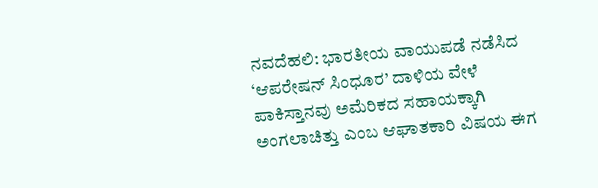ನವದೆಹಲಿ: ಭಾರತೀಯ ವಾಯುಪಡೆ ನಡೆಸಿದ ‘ಆಪರೇಷನ್ ಸಿಂಧೂರ’ ದಾಳಿಯ ವೇಳೆ ಪಾಕಿಸ್ತಾನವು ಅಮೆರಿಕದ ಸಹಾಯಕ್ಕಾಗಿ ಅಂಗಲಾಚಿತ್ತು ಎಂಬ ಆಘಾತಕಾರಿ ವಿಷಯ ಈಗ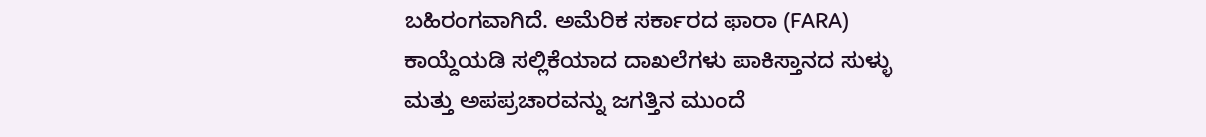ಬಹಿರಂಗವಾಗಿದೆ. ಅಮೆರಿಕ ಸರ್ಕಾರದ ಫಾರಾ (FARA) ಕಾಯ್ದೆಯಡಿ ಸಲ್ಲಿಕೆಯಾದ ದಾಖಲೆಗಳು ಪಾಕಿಸ್ತಾನದ ಸುಳ್ಳು ಮತ್ತು ಅಪಪ್ರಚಾರವನ್ನು ಜಗತ್ತಿನ ಮುಂದೆ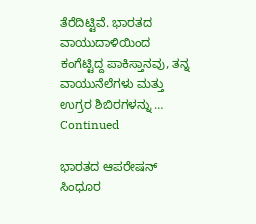ತೆರೆದಿಟ್ಟಿವೆ. ಭಾರತದ ವಾಯುದಾಳಿಯಿಂದ ಕಂಗೆಟ್ಟಿದ್ದ ಪಾಕಿಸ್ತಾನವು, ತನ್ನ ವಾಯುನೆಲೆಗಳು ಮತ್ತು ಉಗ್ರರ ಶಿಬಿರಗಳನ್ನು … Continued

ಭಾರತದ ಆಪರೇಷನ್ ಸಿಂಧೂರ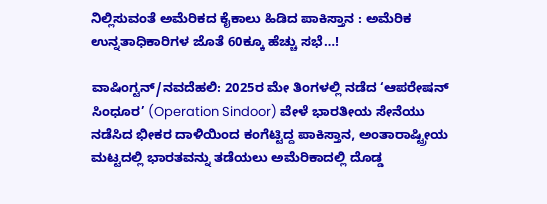ನಿಲ್ಲಿಸುವಂತೆ ಅಮೆರಿಕದ ಕೈಕಾಲು ಹಿಡಿದ ಪಾಕಿಸ್ತಾನ : ಅಮೆರಿಕ ಉನ್ನತಾಧಿಕಾರಿಗಳ ಜೊತೆ 60ಕ್ಕೂ ಹೆಚ್ಚು ಸಭೆ…!

ವಾಷಿಂಗ್ಟನ್/ನವದೆಹಲಿ: 2025ರ ಮೇ ತಿಂಗಳಲ್ಲಿ ನಡೆದ ‘ಆಪರೇಷನ್ ಸಿಂಧೂರ’ (Operation Sindoor) ವೇಳೆ ಭಾರತೀಯ ಸೇನೆಯು ನಡೆಸಿದ ಭೀಕರ ದಾಳಿಯಿಂದ ಕಂಗೆಟ್ಟಿದ್ದ ಪಾಕಿಸ್ತಾನ, ಅಂತಾರಾಷ್ಟ್ರೀಯ ಮಟ್ಟದಲ್ಲಿ ಭಾರತವನ್ನು ತಡೆಯಲು ಅಮೆರಿಕಾದಲ್ಲಿ ದೊಡ್ಡ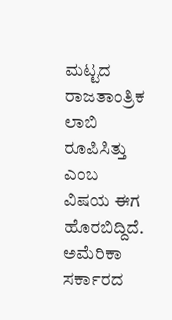ಮಟ್ಟದ ರಾಜತಾಂತ್ರಿಕ ಲಾಬಿ ರೂಪಿಸಿತ್ತು ಎಂಬ ವಿಷಯ ಈಗ ಹೊರಬಿದ್ದಿದೆ. ಅಮೆರಿಕಾ ಸರ್ಕಾರದ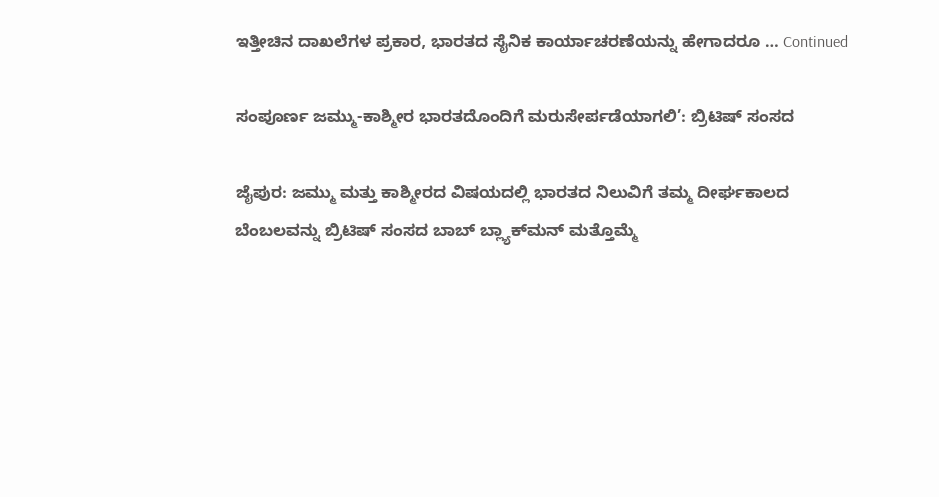ಇತ್ತೀಚಿನ ದಾಖಲೆಗಳ ಪ್ರಕಾರ, ಭಾರತದ ಸೈನಿಕ ಕಾರ್ಯಾಚರಣೆಯನ್ನು ಹೇಗಾದರೂ … Continued

ಸಂಪೂರ್ಣ ಜಮ್ಮು-ಕಾಶ್ಮೀರ ಭಾರತದೊಂದಿಗೆ ಮರುಸೇರ್ಪಡೆಯಾಗಲಿ’: ಬ್ರಿಟಿಷ್ ಸಂಸದ

ಜೈಪುರ: ಜಮ್ಮು ಮತ್ತು ಕಾಶ್ಮೀರದ ವಿಷಯದಲ್ಲಿ ಭಾರತದ ನಿಲುವಿಗೆ ತಮ್ಮ ದೀರ್ಘಕಾಲದ ಬೆಂಬಲವನ್ನು ಬ್ರಿಟಿಷ್ ಸಂಸದ ಬಾಬ್ ಬ್ಲ್ಯಾಕ್‌ಮನ್ ಮತ್ತೊಮ್ಮೆ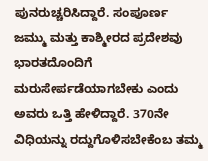ಪುನರುಚ್ಚರಿಸಿದ್ದಾರೆ. ಸಂಪೂರ್ಣ ಜಮ್ಮು ಮತ್ತು ಕಾಶ್ಮೀರದ ಪ್ರದೇಶವು ಭಾರತದೊಂದಿಗೆ ಮರುಸೇರ್ಪಡೆಯಾಗಬೇಕು ಎಂದು ಅವರು ಒತ್ತಿ ಹೇಳಿದ್ದಾರೆ. 370ನೇ ವಿಧಿಯನ್ನು ರದ್ದುಗೊಳಿಸಬೇಕೆಂಬ ತಮ್ಮ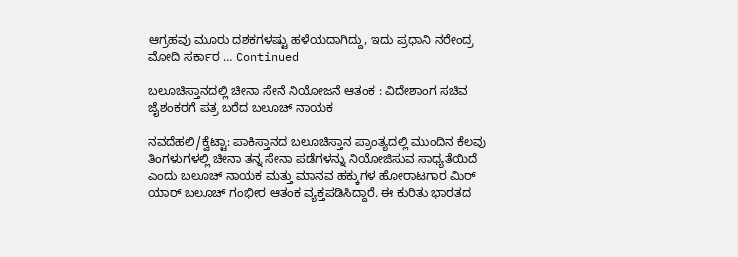ಆಗ್ರಹವು ಮೂರು ದಶಕಗಳಷ್ಟು ಹಳೆಯದಾಗಿದ್ದು, ಇದು ಪ್ರಧಾನಿ ನರೇಂದ್ರ ಮೋದಿ ಸರ್ಕಾರ … Continued

ಬಲೂಚಿಸ್ತಾನದಲ್ಲಿ ಚೀನಾ ಸೇನೆ ನಿಯೋಜನೆ ಆತಂಕ : ವಿದೇಶಾಂಗ ಸಚಿವ ಜೈಶಂಕರಗೆ ಪತ್ರ ಬರೆದ ಬಲೂಚ್ ನಾಯಕ

ನವದೆಹಲಿ/ಕ್ವೆಟ್ಟಾ: ಪಾಕಿಸ್ತಾನದ ಬಲೂಚಿಸ್ತಾನ ಪ್ರಾಂತ್ಯದಲ್ಲಿ ಮುಂದಿನ ಕೆಲವು ತಿಂಗಳುಗಳಲ್ಲಿ ಚೀನಾ ತನ್ನ ಸೇನಾ ಪಡೆಗಳನ್ನು ನಿಯೋಜಿಸುವ ಸಾಧ್ಯತೆಯಿದೆ ಎಂದು ಬಲೂಚ್ ನಾಯಕ ಮತ್ತು ಮಾನವ ಹಕ್ಕುಗಳ ಹೋರಾಟಗಾರ ಮಿರ್ ಯಾರ್ ಬಲೂಚ್ ಗಂಭೀರ ಆತಂಕ ವ್ಯಕ್ತಪಡಿಸಿದ್ದಾರೆ. ಈ ಕುರಿತು ಭಾರತದ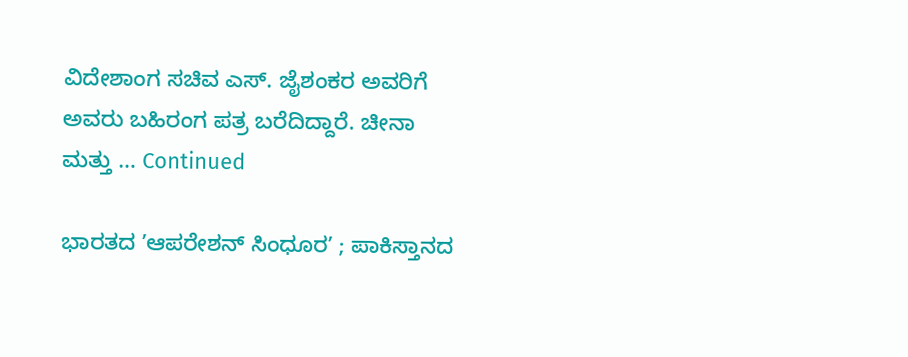ವಿದೇಶಾಂಗ ಸಚಿವ ಎಸ್. ಜೈಶಂಕರ ಅವರಿಗೆ ಅವರು ಬಹಿರಂಗ ಪತ್ರ ಬರೆದಿದ್ದಾರೆ. ಚೀನಾ ಮತ್ತು … Continued

ಭಾರತದ ʼಆಪರೇಶನ್‌ ಸಿಂಧೂರʼ ; ಪಾಕಿಸ್ತಾನದ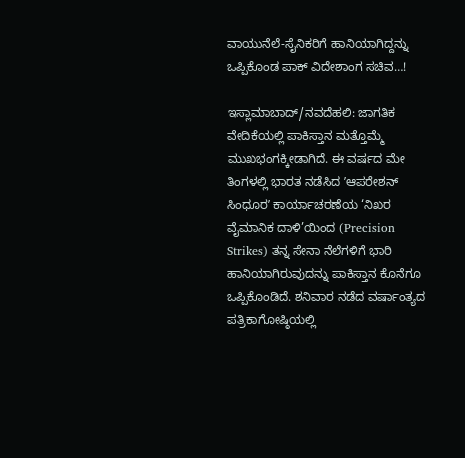ವಾಯುನೆಲೆ-ಸೈನಿಕರಿಗೆ ಹಾನಿಯಾಗಿದ್ದನ್ನು ಒಪ್ಪಿಕೊಂಡ ಪಾಕ್‌ ವಿದೇಶಾಂಗ ಸಚಿವ…!

ಇಸ್ಲಾಮಾಬಾದ್/ನವದೆಹಲಿ: ಜಾಗತಿಕ ವೇದಿಕೆಯಲ್ಲಿ ಪಾಕಿಸ್ತಾನ ಮತ್ತೊಮ್ಮೆ ಮುಖಭಂಗಕ್ಕೀಡಾಗಿದೆ. ಈ ವರ್ಷದ ಮೇ ತಿಂಗಳಲ್ಲಿ ಭಾರತ ನಡೆಸಿದ ʼಆಪರೇಶನ್‌ ಸಿಂಧೂರʼ ಕಾರ್ಯಾಚರಣೆಯ ‘ನಿಖರ ವೈಮಾನಿಕ ದಾಳಿ’ಯಿಂದ (Precision Strikes) ತನ್ನ ಸೇನಾ ನೆಲೆಗಳಿಗೆ ಭಾರಿ ಹಾನಿಯಾಗಿರುವುದನ್ನು ಪಾಕಿಸ್ತಾನ ಕೊನೆಗೂ ಒಪ್ಪಿಕೊಂಡಿದೆ. ಶನಿವಾರ ನಡೆದ ವರ್ಷಾಂತ್ಯದ ಪತ್ರಿಕಾಗೋಷ್ಠಿಯಲ್ಲಿ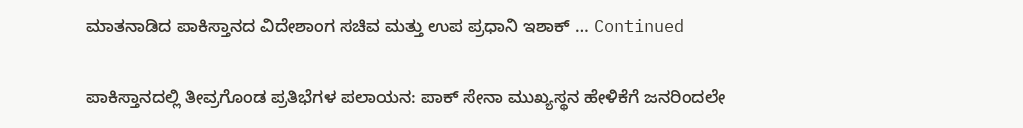ಮಾತನಾಡಿದ ಪಾಕಿಸ್ತಾನದ ವಿದೇಶಾಂಗ ಸಚಿವ ಮತ್ತು ಉಪ ಪ್ರಧಾನಿ ಇಶಾಕ್ … Continued

ಪಾಕಿಸ್ತಾನದಲ್ಲಿ ತೀವ್ರಗೊಂಡ ಪ್ರತಿಭೆಗಳ ಪಲಾಯನ: ಪಾಕ್‌ ಸೇನಾ ಮುಖ್ಯಸ್ಥನ ಹೇಳಿಕೆಗೆ ಜನರಿಂದಲೇ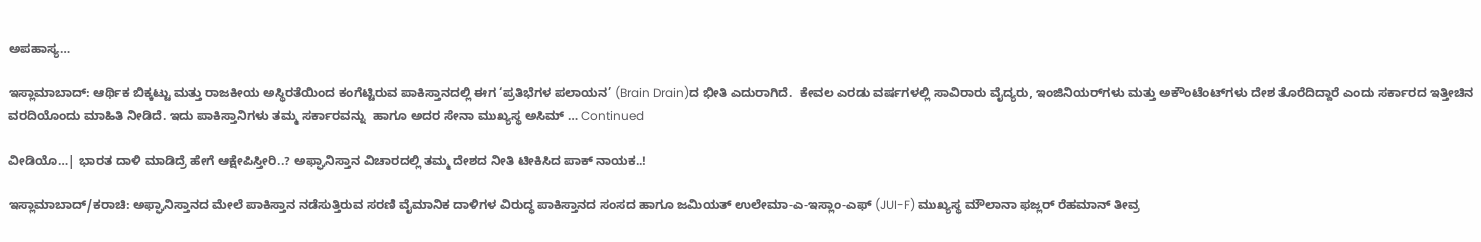ಅಪಹಾಸ್ಯ…

ಇಸ್ಲಾಮಾಬಾದ್: ಆರ್ಥಿಕ ಬಿಕ್ಕಟ್ಟು ಮತ್ತು ರಾಜಕೀಯ ಅಸ್ಥಿರತೆಯಿಂದ ಕಂಗೆಟ್ಟಿರುವ ಪಾಕಿಸ್ತಾನದಲ್ಲಿ ಈಗ ‘ಪ್ರತಿಭೆಗಳ ಪಲಾಯನ’ (Brain Drain)ದ ಭೀತಿ ಎದುರಾಗಿದೆ.  ಕೇವಲ ಎರಡು ವರ್ಷಗಳಲ್ಲಿ ಸಾವಿರಾರು ವೈದ್ಯರು, ಇಂಜಿನಿಯರ್‌ಗಳು ಮತ್ತು ಅಕೌಂಟೆಂಟ್‌ಗಳು ದೇಶ ತೊರೆದಿದ್ದಾರೆ ಎಂದು ಸರ್ಕಾರದ ಇತ್ತೀಚಿನ ವರದಿಯೊಂದು ಮಾಹಿತಿ ನೀಡಿದೆ. ಇದು ಪಾಕಿಸ್ತಾನಿಗಳು ತಮ್ಮ ಸರ್ಕಾರವನ್ನು  ಹಾಗೂ ಅದರ ಸೇನಾ ಮುಖ್ಯಸ್ಥ ಅಸಿಮ್ … Continued

ವೀಡಿಯೊ…| ಭಾರತ ದಾಳಿ ಮಾಡಿದ್ರೆ ಹೇಗೆ ಆಕ್ಷೇಪಿಸ್ತೀರಿ..? ಅಫ್ಘಾನಿಸ್ತಾನ ವಿಚಾರದಲ್ಲಿ ತಮ್ಮ ದೇಶದ ನೀತಿ ಟೀಕಿಸಿದ ಪಾಕ್‌ ನಾಯಕ..!

ಇಸ್ಲಾಮಾಬಾದ್/ಕರಾಚಿ: ಅಫ್ಘಾನಿಸ್ತಾನದ ಮೇಲೆ ಪಾಕಿಸ್ತಾನ ನಡೆಸುತ್ತಿರುವ ಸರಣಿ ವೈಮಾನಿಕ ದಾಳಿಗಳ ವಿರುದ್ಧ ಪಾಕಿಸ್ತಾನದ ಸಂಸದ ಹಾಗೂ ಜಮಿಯತ್ ಉಲೇಮಾ-ಎ-ಇಸ್ಲಾಂ-ಎಫ್ (JUI-F) ಮುಖ್ಯಸ್ಥ ಮೌಲಾನಾ ಫಜ್ಲರ್ ರೆಹಮಾನ್ ತೀವ್ರ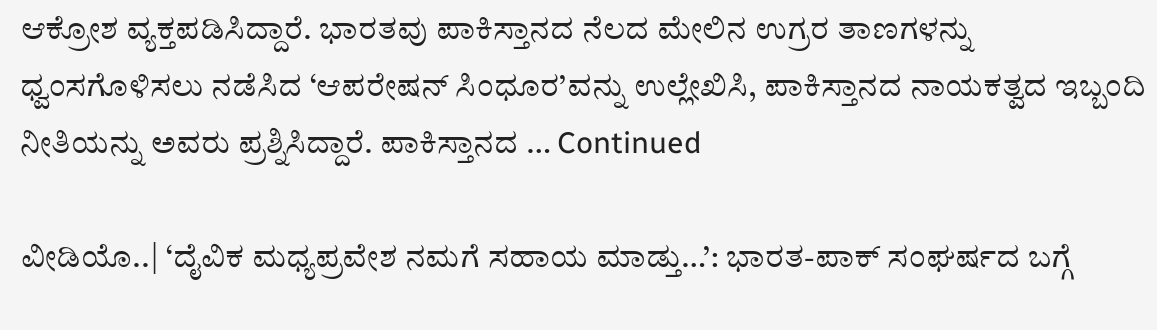ಆಕ್ರೋಶ ವ್ಯಕ್ತಪಡಿಸಿದ್ದಾರೆ. ಭಾರತವು ಪಾಕಿಸ್ತಾನದ ನೆಲದ ಮೇಲಿನ ಉಗ್ರರ ತಾಣಗಳನ್ನು ಧ್ವಂಸಗೊಳಿಸಲು ನಡೆಸಿದ ‘ಆಪರೇಷನ್ ಸಿಂಧೂರ’ವನ್ನು ಉಲ್ಲೇಖಿಸಿ, ಪಾಕಿಸ್ತಾನದ ನಾಯಕತ್ವದ ಇಬ್ಬಂದಿ ನೀತಿಯನ್ನು ಅವರು ಪ್ರಶ್ನಿಸಿದ್ದಾರೆ. ಪಾಕಿಸ್ತಾನದ … Continued

ವೀಡಿಯೊ..| ‘ದೈವಿಕ ಮಧ್ಯಪ್ರವೇಶ ನಮಗೆ ಸಹಾಯ ಮಾಡ್ತು…’: ಭಾರತ-ಪಾಕ್ ಸಂಘರ್ಷದ ಬಗ್ಗೆ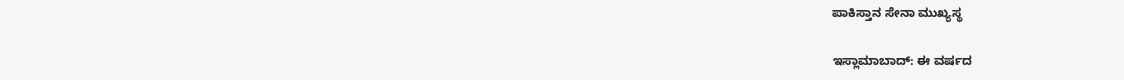ಪಾಕಿಸ್ತಾನ ಸೇನಾ ಮುಖ್ಯಸ್ಥ

ಇಸ್ಲಾಮಾಬಾದ್: ಈ ವರ್ಷದ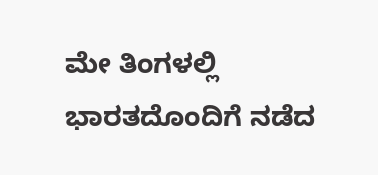ಮೇ ತಿಂಗಳಲ್ಲಿ ಭಾರತದೊಂದಿಗೆ ನಡೆದ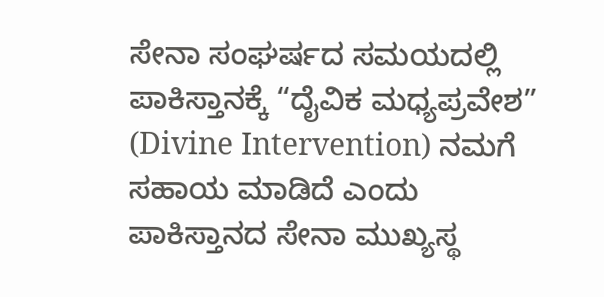ಸೇನಾ ಸಂಘರ್ಷದ ಸಮಯದಲ್ಲಿ ಪಾಕಿಸ್ತಾನಕ್ಕೆ “ದೈವಿಕ ಮಧ್ಯಪ್ರವೇಶ” (Divine Intervention) ನಮಗೆ ಸಹಾಯ ಮಾಡಿದೆ ಎಂದು ಪಾಕಿಸ್ತಾನದ ಸೇನಾ ಮುಖ್ಯಸ್ಥ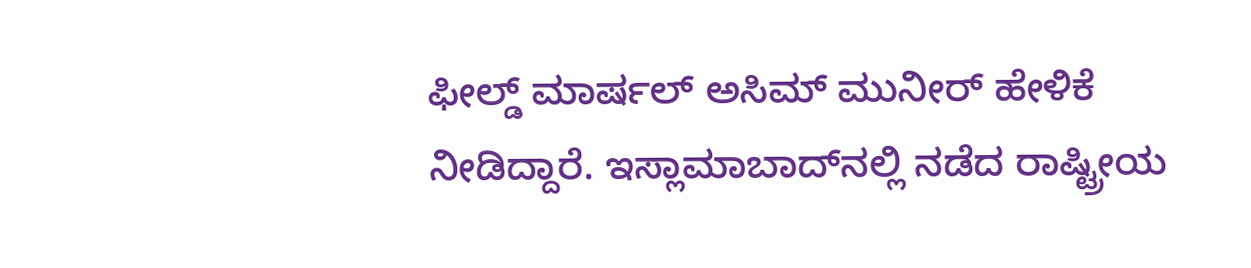ಫೀಲ್ಡ್ ಮಾರ್ಷಲ್ ಅಸಿಮ್ ಮುನೀರ್ ಹೇಳಿಕೆ ನೀಡಿದ್ದಾರೆ. ಇಸ್ಲಾಮಾಬಾದ್‌ನಲ್ಲಿ ನಡೆದ ರಾಷ್ಟ್ರೀಯ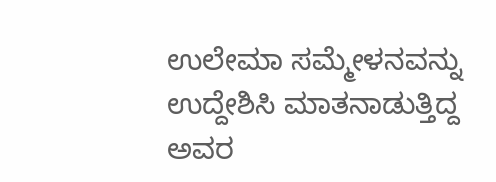ಉಲೇಮಾ ಸಮ್ಮೇಳನವನ್ನು ಉದ್ದೇಶಿಸಿ ಮಾತನಾಡುತ್ತಿದ್ದ ಅವರ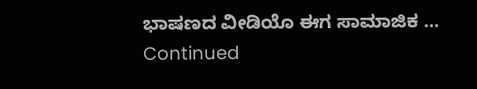ಭಾಷಣದ ವೀಡಿಯೊ ಈಗ ಸಾಮಾಜಿಕ … Continued